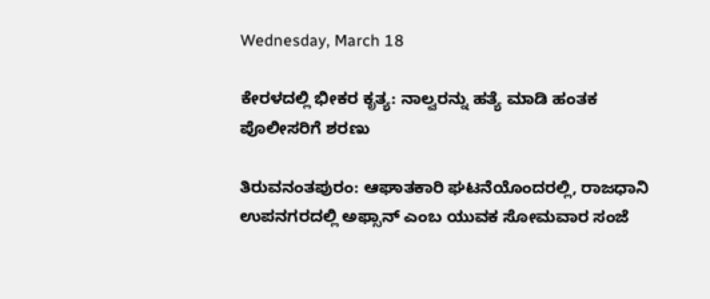Wednesday, March 18

ಕೇರಳದಲ್ಲಿ ಭೀಕರ ಕೃತ್ಯ: ನಾಲ್ವರನ್ನು ಹತ್ಯೆ ಮಾಡಿ ಹಂತಕ ಪೊಲೀಸರಿಗೆ ಶರಣು

ತಿರುವನಂತಪುರಂ: ಆಘಾತಕಾರಿ ಘಟನೆಯೊಂದರಲ್ಲಿ, ರಾಜಧಾನಿ ಉಪನಗರದಲ್ಲಿ ಅಫ್ಸಾನ್ ಎಂಬ ಯುವಕ ಸೋಮವಾರ ಸಂಜೆ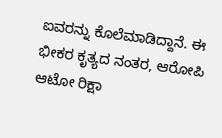ಐವರನ್ನು ಕೊಲೆಮಾಡಿದ್ದಾನೆ. ಈ ಭೀಕರ ಕೃತ್ಯದ ನಂತರ, ಆರೋಪಿ ಆಟೋ ರಿಕ್ಷಾ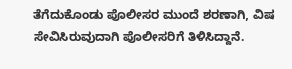ತೆಗೆದುಕೊಂಡು ಪೊಲೀಸರ ಮುಂದೆ ಶರಣಾಗಿ, ವಿಷ ಸೇವಿಸಿರುವುದಾಗಿ ಪೊಲೀಸರಿಗೆ ತಿಳಿಸಿದ್ದಾನೆ.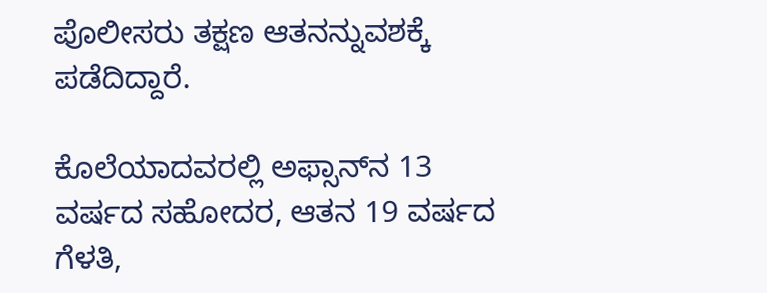ಪೊಲೀಸರು ತಕ್ಷಣ ಆತನನ್ನುವಶಕ್ಕೆ ಪಡೆದಿದ್ದಾರೆ.

ಕೊಲೆಯಾದವರಲ್ಲಿ ಅಫ್ಸಾನ್‌ನ 13 ವರ್ಷದ ಸಹೋದರ, ಆತನ 19 ವರ್ಷದ ಗೆಳತಿ,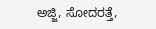ಅಜ್ಜಿ, ಸೋದರತ್ತೆ,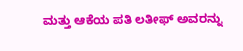ಮತ್ತು ಆಕೆಯ ಪತಿ ಲತೀಫ್ ಅವರನ್ನು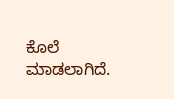ಕೊಲೆ ಮಾಡಲಾಗಿದೆ.